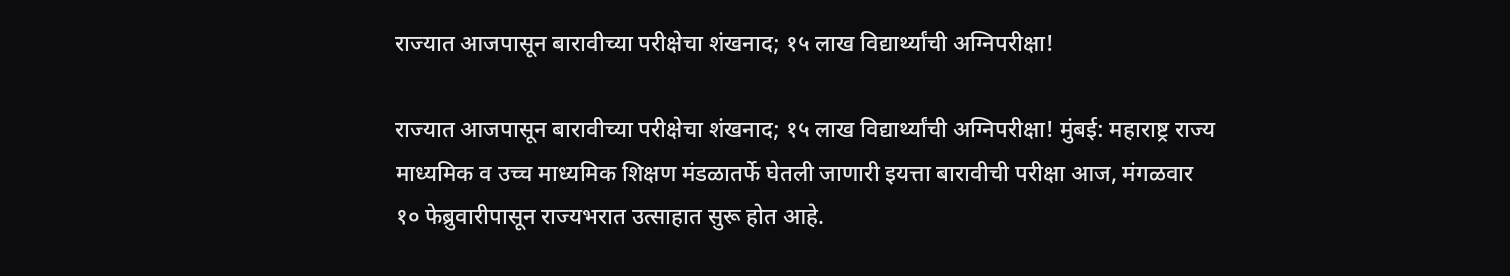राज्यात आजपासून बारावीच्या परीक्षेचा शंखनाद; १५ लाख विद्यार्थ्यांची अग्निपरीक्षा!

राज्यात आजपासून बारावीच्या परीक्षेचा शंखनाद; १५ लाख विद्यार्थ्यांची अग्निपरीक्षा! मुंबई: महाराष्ट्र राज्य माध्यमिक व उच्च माध्यमिक शिक्षण मंडळातर्फे घेतली जाणारी इयत्ता बारावीची परीक्षा आज, मंगळवार १० फेब्रुवारीपासून राज्यभरात उत्साहात सुरू होत आहे.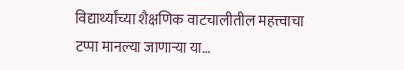विद्यार्थ्यांच्या शैक्षणिक वाटचालीतील महत्त्वाचा टप्पा मानल्या जाणाऱ्या या…